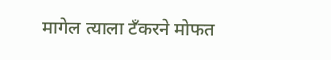मागेल त्याला टँकरने मोफत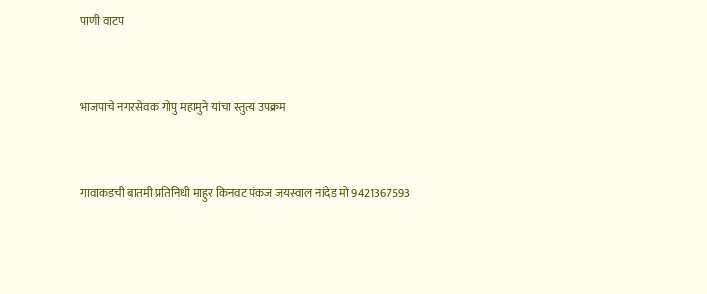पाणी वाटप


भाजपाचे नगरसेवक गोपु महामुने यांचा स्तुत्य उपक्रम


गावाकडची बातमी प्रतिनिधी माहुर किनवट पंकज जयस्वाल नांदेड मो 9421367593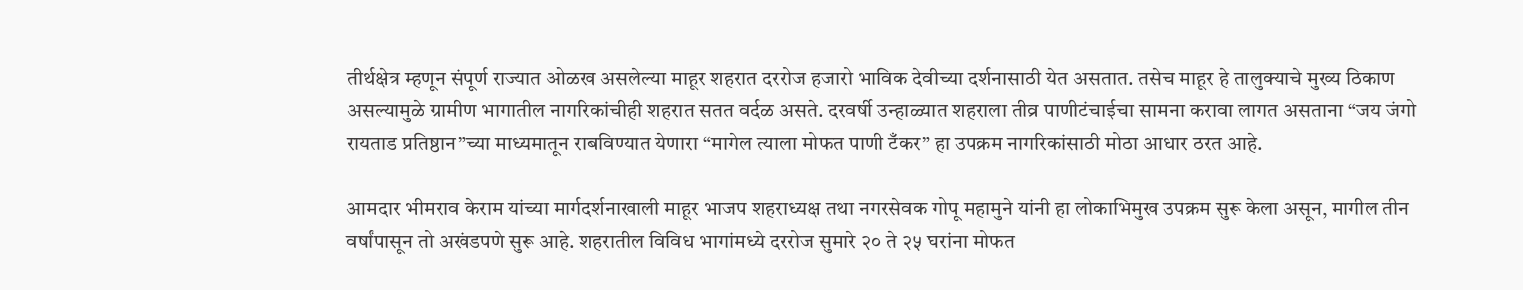तीर्थक्षेत्र म्हणून संपूर्ण राज्यात ओळख असलेल्या माहूर शहरात दररोज हजारो भाविक देवीच्या दर्शनासाठी येत असतात. तसेच माहूर हे तालुक्याचे मुख्य ठिकाण असल्यामुळे ग्रामीण भागातील नागरिकांचीही शहरात सतत वर्दळ असते. दरवर्षी उन्हाळ्यात शहराला तीव्र पाणीटंचाईचा सामना करावा लागत असताना “जय जंगो रायताड प्रतिष्ठान”च्या माध्यमातून राबविण्यात येणारा “मागेल त्याला मोफत पाणी टँकर” हा उपक्रम नागरिकांसाठी मोठा आधार ठरत आहे.

आमदार भीमराव केराम यांच्या मार्गदर्शनाखाली माहूर भाजप शहराध्यक्ष तथा नगरसेवक गोपू महामुने यांनी हा लोकाभिमुख उपक्रम सुरू केला असून, मागील तीन वर्षांपासून तो अखंडपणे सुरू आहे. शहरातील विविध भागांमध्ये दररोज सुमारे २० ते २५ घरांना मोफत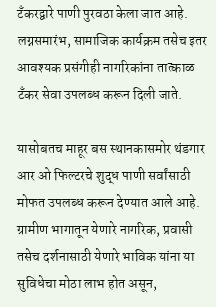टँकरद्वारे पाणी पुरवठा केला जात आहे. लग्नसमारंभ, सामाजिक कार्यक्रम तसेच इतर आवश्यक प्रसंगीही नागरिकांना तात्काळ टँकर सेवा उपलब्ध करून दिली जाते.

यासोबतच माहूर बस स्थानकासमोर थंडगार आर ओ फिल्टरचे शुद्ध पाणी सर्वांसाठी मोफत उपलब्ध करून देण्यात आले आहे. ग्रामीण भागातून येणारे नागरिक, प्रवासी तसेच दर्शनासाठी येणारे भाविक यांना या सुविधेचा मोठा लाभ होत असून,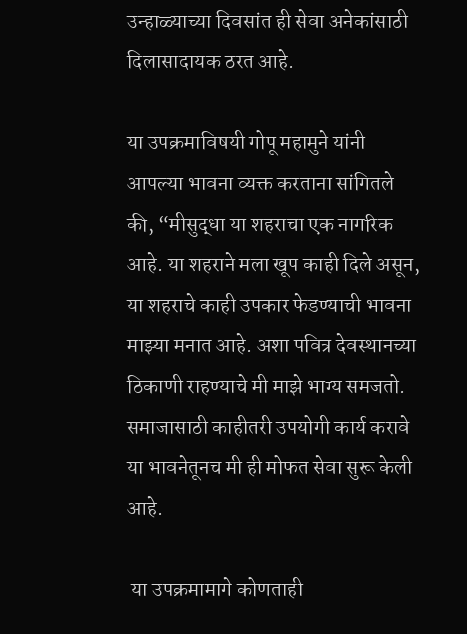उन्हाळ्याच्या दिवसांत ही सेवा अनेकांसाठी दिलासादायक ठरत आहे.

या उपक्रमाविषयी गोपू महामुने यांनी आपल्या भावना व्यक्त करताना सांगितले की, “मीसुद्धा या शहराचा एक नागरिक आहे. या शहराने मला खूप काही दिले असून, या शहराचे काही उपकार फेडण्याची भावना माझ्या मनात आहे. अशा पवित्र देवस्थानच्या ठिकाणी राहण्याचे मी माझे भाग्य समजतो. समाजासाठी काहीतरी उपयोगी कार्य करावे या भावनेतूनच मी ही मोफत सेवा सुरू केली आहे.

 या उपक्रमामागे कोणताही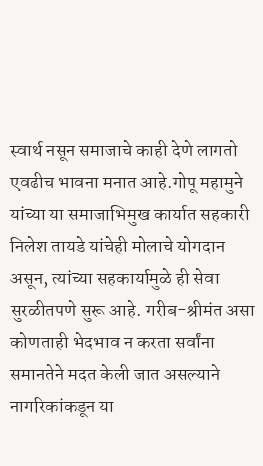स्वार्थ नसून समाजाचे काही देणे लागतो एवढीच भावना मनात आहे.गोपू महामुने यांच्या या समाजाभिमुख कार्यात सहकारी निलेश तायडे यांचेही मोलाचे योगदान असून, त्यांच्या सहकार्यामुळे ही सेवा सुरळीतपणे सुरू आहे. गरीब-श्रीमंत असा कोणताही भेदभाव न करता सर्वांना समानतेने मदत केली जात असल्याने नागरिकांकडून या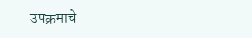उपक्रमाचे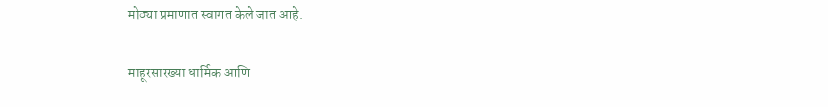मोठ्या प्रमाणात स्वागत केले जात आहे.

माहूरसारख्या धार्मिक आणि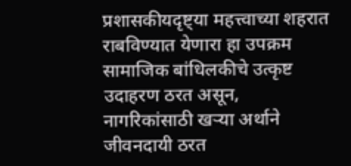प्रशासकीयदृष्ट्या महत्त्वाच्या शहरात राबविण्यात येणारा हा उपक्रम सामाजिक बांधिलकीचे उत्कृष्ट उदाहरण ठरत असून, नागरिकांसाठी खऱ्या अर्थाने जीवनदायी ठरत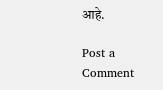आहे.

Post a Comment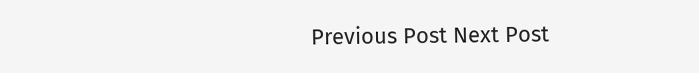Previous Post Next Post